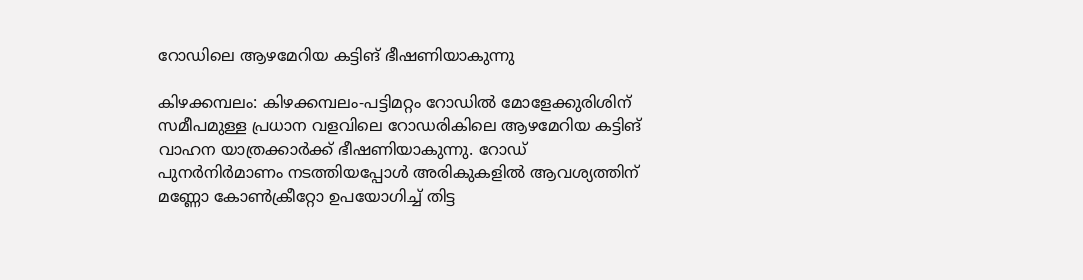റോഡിലെ ആഴമേറിയ കട്ടിങ് ഭീഷണിയാകുന്നു

കിഴക്കമ്പലം: കിഴക്കമ്പലം-പട്ടിമറ്റം റോഡിൽ മോളേക്കുരിശിന് സമീപമുള്ള പ്രധാന വളവിലെ റോഡരികിലെ ആഴമേറിയ കട്ടിങ് വാഹന യാത്രക്കാർക്ക് ഭീഷണിയാകുന്നു. റോഡ് പുനർനിർമാണം നടത്തിയപ്പോൾ അരികുകളിൽ ആവശ്യത്തിന് മണ്ണോ കോൺക്രീറ്റോ ഉപയോഗിച്ച് തിട്ട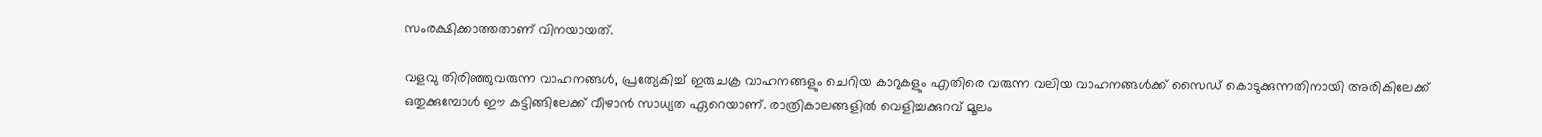സംരക്ഷിക്കാത്തതാണ് വിനയായത്.

വളവു തിരിഞ്ഞുവരുന്ന വാഹനങ്ങൾ, പ്രത്യേകിച്ച് ഇരുചക്ര വാഹനങ്ങളും ചെറിയ കാറുകളും എതിരെ വരുന്ന വലിയ വാഹനങ്ങൾക്ക് സൈഡ് കൊടുക്കുന്നതിനായി അരികിലേക്ക് ഒതുക്കുമ്പോൾ ഈ കട്ടിങ്ങിലേക്ക് വീഴാൻ സാധ്യത ഏറെയാണ്. രാത്രികാലങ്ങളിൽ വെളിച്ചക്കുറവ് മൂലം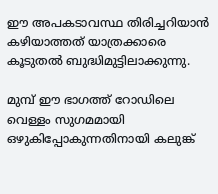ഈ അപകടാവസ്ഥ തിരിച്ചറിയാൻ കഴിയാത്തത് യാത്രക്കാരെ കൂടുതൽ ബുദ്ധിമുട്ടിലാക്കുന്നു.

മുമ്പ് ഈ ഭാഗത്ത് റോഡിലെ വെള്ളം സുഗമമായി ഒഴുകിപ്പോകുന്നതിനായി കലുങ്ക്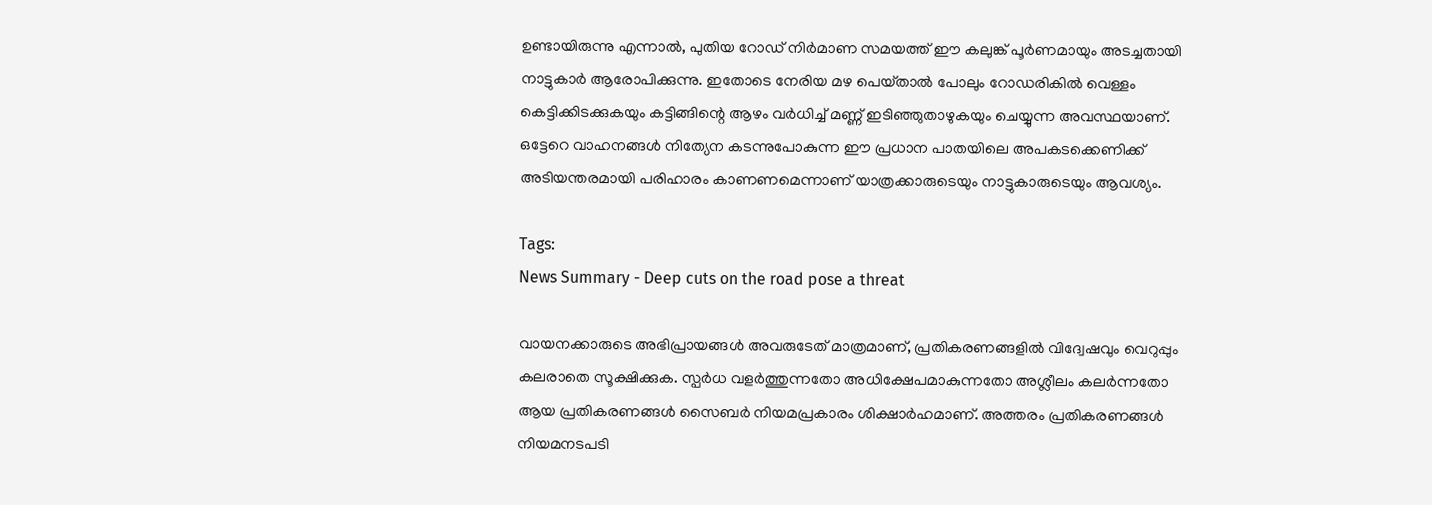ഉണ്ടായിരുന്നു എന്നാൽ, പുതിയ റോഡ് നിർമാണ സമയത്ത് ഈ കലുങ്ക് പൂർണമായും അടച്ചതായി നാട്ടുകാർ ആരോപിക്കുന്നു. ഇതോടെ നേരിയ മഴ പെയ്‌താൽ പോലും റോഡരികിൽ വെള്ളം കെട്ടിക്കിടക്കുകയും കട്ടിങ്ങിന്റെ ആഴം വർധിച്ച് മണ്ണ് ഇടിഞ്ഞുതാഴുകയും ചെയ്യുന്ന അവസ്ഥയാണ്. ഒട്ടേറെ വാഹനങ്ങൾ നിത്യേന കടന്നുപോകുന്ന ഈ പ്രധാന പാതയിലെ അപകടക്കെണിക്ക് അടിയന്തരമായി പരിഹാരം കാണണമെന്നാണ് യാത്രക്കാരുടെയും നാട്ടുകാരുടെയും ആവശ്യം.

Tags:
News Summary - Deep cuts on the road pose a threat

വായനക്കാരുടെ അഭിപ്രായങ്ങള്‍ അവരുടേത് മാത്രമാണ്, പ്രതികരണങ്ങളിൽ വിദ്വേഷവും വെറുപ്പും കലരാതെ സൂക്ഷിക്കുക. സ്പർധ വളർത്തുന്നതോ അധിക്ഷേപമാകുന്നതോ അശ്ലീലം കലർന്നതോ ആയ പ്രതികരണങ്ങൾ സൈബർ നിയമപ്രകാരം ശിക്ഷാർഹമാണ്. അത്തരം പ്രതികരണങ്ങൾ നിയമനടപടി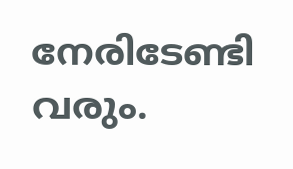നേരിടേണ്ടി വരും.